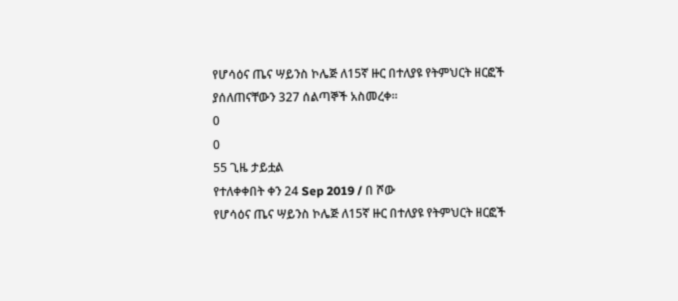የሆሳዕና ጤና ሣይንስ ኮሌጅ ለ15ኛ ዙር በተለያዩ የትምህርት ዘርፎች ያሰለጠናቸውን 327 ሰልጣኞች አስመረቀ፡፡
0
0
55 ጊዜ ታይቷል
የተለቀቀበት ቀን 24 Sep 2019 / በ ሾው
የሆሳዕና ጤና ሣይንስ ኮሌጅ ለ15ኛ ዙር በተለያዩ የትምህርት ዘርፎች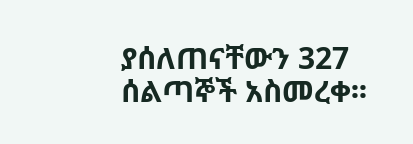ያሰለጠናቸውን 327 ሰልጣኞች አስመረቀ፡፡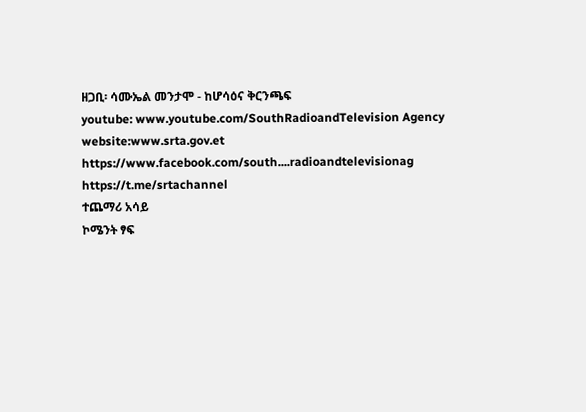ዘጋቢ፡ ሳሙኤል መንታሞ - ከሆሳዕና ቅርንጫፍ
youtube: www.youtube.com/SouthRadioandTelevision Agency
website:www.srta.gov.et
https://www.facebook.com/south....radioandtelevisionag
https://t.me/srtachannel
ተጨማሪ አሳይ
ኮሜንት ፃፍ